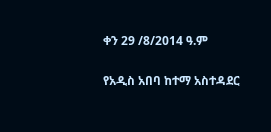ቀን 29 /8/2014 ዓ.ም

የአዲስ አበባ ከተማ አስተዳደር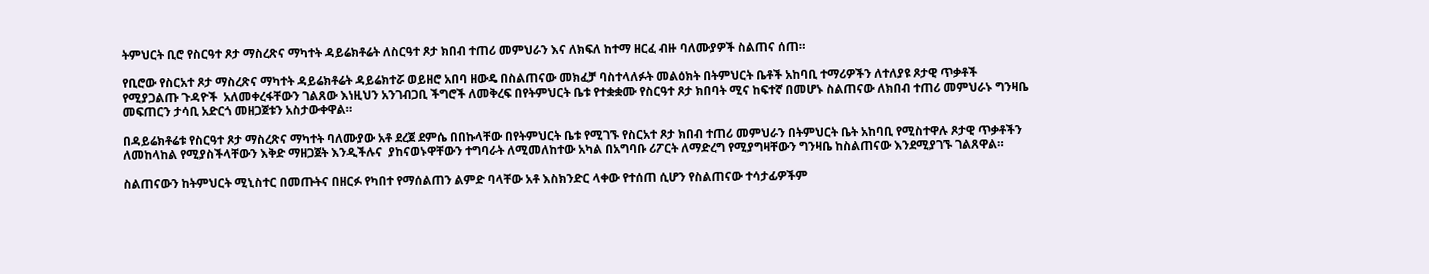ትምህርት ቢሮ የስርዓተ ጾታ ማስረጽና ማካተት ዳይሬክቶሬት ለስርዓተ ጾታ ክበብ ተጠሪ መምህራን እና ለክፍለ ከተማ ዘርፈ ብዙ ባለሙያዎች ስልጠና ሰጠ።

የቢሮው የስርአተ ጾታ ማስረጽና ማካተት ዳይሬክቶሬት ዳይሬክተሯ ወይዘሮ አበባ ዘውዴ በስልጠናው መክፈቻ ባስተላለፉት መልዕክት በትምህርት ቤቶች አከባቢ ተማሪዎችን ለተለያዩ ጾታዊ ጥቃቶች የሚያጋልጡ ጉዳዮች  አለመቀረፋቸውን ገልጸው እነዚህን አንገብጋቢ ችግሮች ለመቅረፍ በየትምህርት ቤቱ የተቋቋሙ የስርዓተ ጾታ ክበባት ሚና ከፍተኛ በመሆኑ ስልጠናው ለክበብ ተጠሪ መምህራኑ ግንዛቤ መፍጠርን ታሳቢ አድርጎ መዘጋጀቱን አስታውቀዋል።

በዳይሬክቶሬቱ የስርዓተ ጾታ ማስረጽና ማካተት ባለሙያው አቶ ደረጀ ደምሴ በበኩላቸው በየትምህርት ቤቱ የሚገኙ የስርአተ ጾታ ክበብ ተጠሪ መምህራን በትምህርት ቤት አከባቢ የሚስተዋሉ ጾታዊ ጥቃቶችን ለመከላከል የሚያስችላቸውን እቅድ ማዘጋጀት እንዲችሉና  ያከናወኑዋቸውን ተግባራት ለሚመለከተው አካል በአግባቡ ሪፖርት ለማድረግ የሚያግዛቸውን ግንዛቤ ከስልጠናው እንደሚያገኙ ገልጸዋል።

ስልጠናውን ከትምህርት ሚኒስተር በመጡትና በዘርፉ የካበተ የማሰልጠን ልምድ ባላቸው አቶ እስክንድር ላቀው የተሰጠ ሲሆን የስልጠናው ተሳታፊዎችም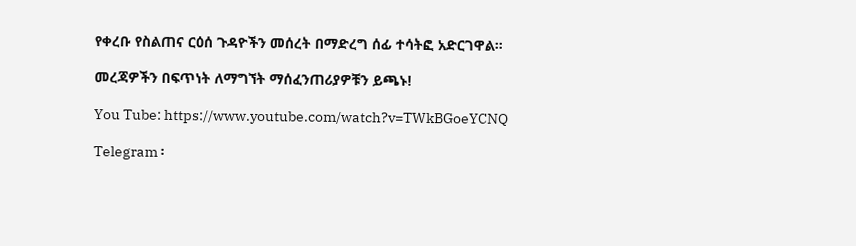የቀረቡ የስልጠና ርዕሰ ጉዳዮችን መሰረት በማድረግ ሰፊ ተሳትፎ አድርገዋል።

መረጃዎችን በፍጥነት ለማግኘት ማሰፈንጠሪያዎቹን ይጫኑ!

You Tube: https://www.youtube.com/watch?v=TWkBGoeYCNQ

Telegram ፡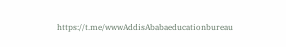https://t.me/wwwAddisAbabaeducationbureau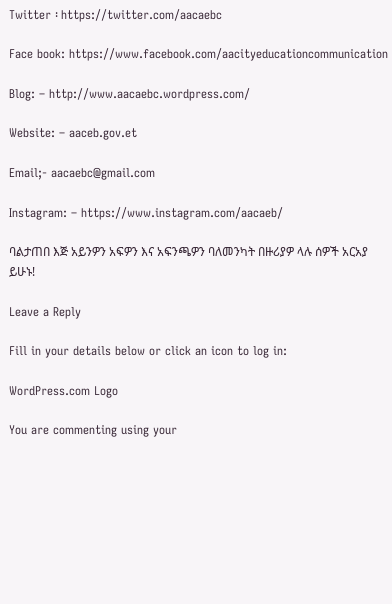Twitter ፡ https://twitter.com/aacaebc

Face book: https://www.facebook.com/aacityeducationcommunication

Blog: – http://www.aacaebc.wordpress.com/

Website: – aaceb.gov.et

Email;- aacaebc@gmail.com

Instagram: – https://www.instagram.com/aacaeb/

ባልታጠበ እጅ አይንዎን አፍዎን እና አፍንጫዎን ባለመንካት በዙሪያዎ ላሉ ሰዎች አርአያ ይሁኑ!

Leave a Reply

Fill in your details below or click an icon to log in:

WordPress.com Logo

You are commenting using your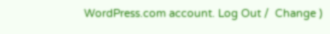WordPress.com account. Log Out /  Change )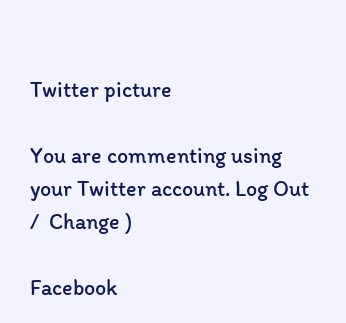Twitter picture

You are commenting using your Twitter account. Log Out /  Change )

Facebook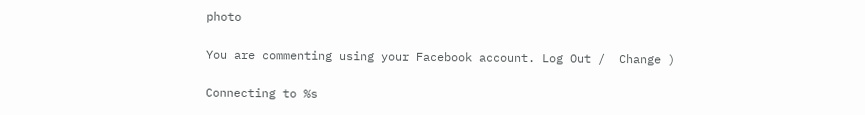photo

You are commenting using your Facebook account. Log Out /  Change )

Connecting to %s